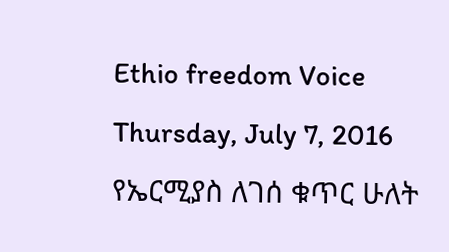Ethio freedom Voice
Thursday, July 7, 2016
የኤርሚያስ ለገሰ ቁጥር ሁለት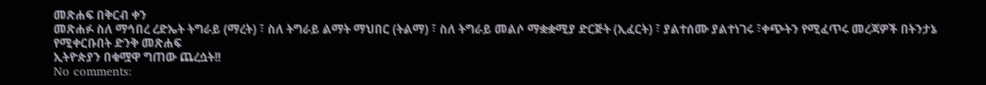መጽሐፍ በቅርብ ቀን
መጽሐፉ ስለ ማኅበረ ረድኤት ትግራይ (ማረት) ፣ ስለ ትግራይ ልማት ማህበር (ትልማ) ፣ ስለ ትግራይ መልሶ ማቋቋሚያ ድርጅት (ኢፈርት) ፣ ያልተሰሙ ያልተነገሩ ፣ቀጭትን የሚፈጥሩ መረጃዎች በትንታኔ የሚቀርቡበት ድንቅ መጽሐፍ
ኢትዮጵያን በቁሟዋ ግጠው ጨረሷት!!
No comments: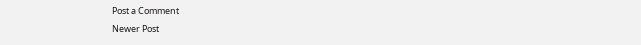Post a Comment
Newer Post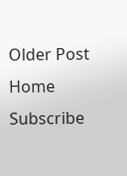Older Post
Home
Subscribe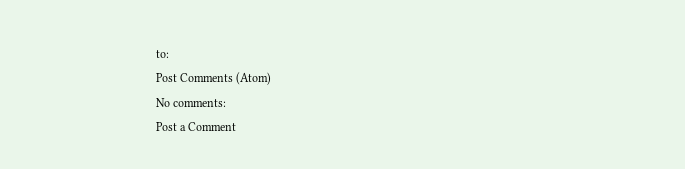to:
Post Comments (Atom)
No comments:
Post a Comment